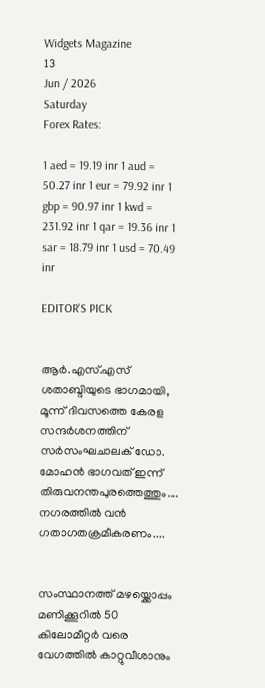Widgets Magazine
13
Jun / 2026
Saturday
Forex Rates:

1 aed = 19.19 inr 1 aud = 50.27 inr 1 eur = 79.92 inr 1 gbp = 90.97 inr 1 kwd = 231.92 inr 1 qar = 19.36 inr 1 sar = 18.79 inr 1 usd = 70.49 inr

EDITOR'S PICK


ആർ.എസ്.എസ് ശതാബ്ദിയുടെ ഭാഗമായി, മൂന്ന് ദിവസത്തെ കേരള സന്ദർശനത്തിന് സർസംഘചാലക് ഡോ. മോഹൻ ഭാഗവത് ഇന്ന് തിരുവനന്തപുരത്തെത്തും.... നഗരത്തിൽ വൻ ഗതാഗതക്രമീകരണം....


സംസ്ഥാനത്ത് മഴയ്ക്കൊപ്പം മണിക്കൂറിൽ 50 കിലോമീറ്റർ വരെ വേഗത്തിൽ കാറ്റുവീശാനും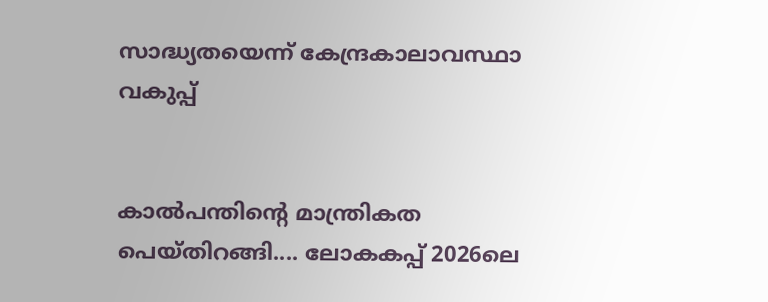സാദ്ധ്യതയെന്ന് കേന്ദ്രകാലാവസ്ഥാ വകുപ്പ്


കാൽപന്തിന്റെ മാന്ത്രികത പെയ്തിറങ്ങി.... ലോകകപ്പ് 2026ലെ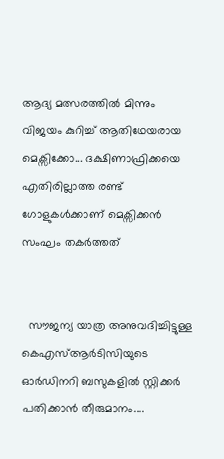ആദ്യ മത്സരത്തിൽ മിന്നും വിജയം കുറിച്ച് ആതിഥേയരായ മെക്സിക്കോ... ദക്ഷിണാഫ്രിക്കയെ എതിരില്ലാത്ത രണ്ട് ഗോളുകൾക്കാണ് മെക്സിക്കൻ സംഘം തകർത്തത്


  സൗജന്യ യാത്ര അനുവദിച്ചിട്ടുള്ള കെഎസ്ആർടിസിയുടെ ഓർഡിനറി ബസുകളിൽ സ്റ്റിക്കർ പതിക്കാൻ തീരുമാനം....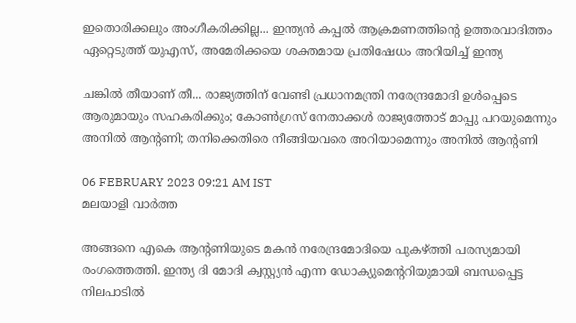ഇതൊരിക്കലും അംഗീകരിക്കില്ല... ഇന്ത്യൻ കപ്പൽ ആക്രമണത്തിന്റെ ഉത്തരവാദിത്തം ഏറ്റെടുത്ത് യുഎസ്, അമേരിക്കയെ ശക്തമായ പ്രതിഷേധം അറിയിച്ച് ഇന്ത്യ

ചങ്കില്‍ തീയാണ് തീ... രാജ്യത്തിന് വേണ്ടി പ്രധാനമന്ത്രി നരേന്ദ്രമോദി ഉള്‍പ്പെടെ ആരുമായും സഹകരിക്കും; കോണ്‍ഗ്രസ് നേതാക്കള്‍ രാജ്യത്തോട് മാപ്പു പറയുമെന്നും അനില്‍ ആന്റണി; തനിക്കെതിരെ നീങ്ങിയവരെ അറിയാമെന്നും അനില്‍ ആന്റണി

06 FEBRUARY 2023 09:21 AM IST
മലയാളി വാര്‍ത്ത

അങ്ങനെ എകെ ആന്റണിയുടെ മകന്‍ നരേന്ദ്രമോദിയെ പുകഴ്ത്തി പരസ്യമായി രംഗത്തെത്തി. ഇന്ത്യ ദി മോദി ക്വസ്റ്റ്യന്‍ എന്ന ഡോക്യുമെന്ററിയുമായി ബന്ധപ്പെട്ട നിലപാടില്‍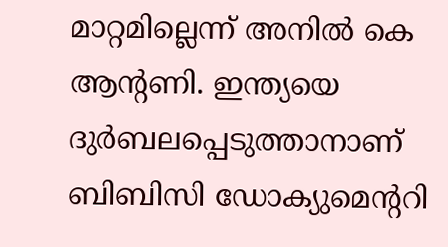മാറ്റമില്ലെന്ന് അനില്‍ കെ ആന്റണി. ഇന്ത്യയെ ദുര്‍ബലപ്പെടുത്താനാണ് ബിബിസി ഡോക്യുമെന്ററി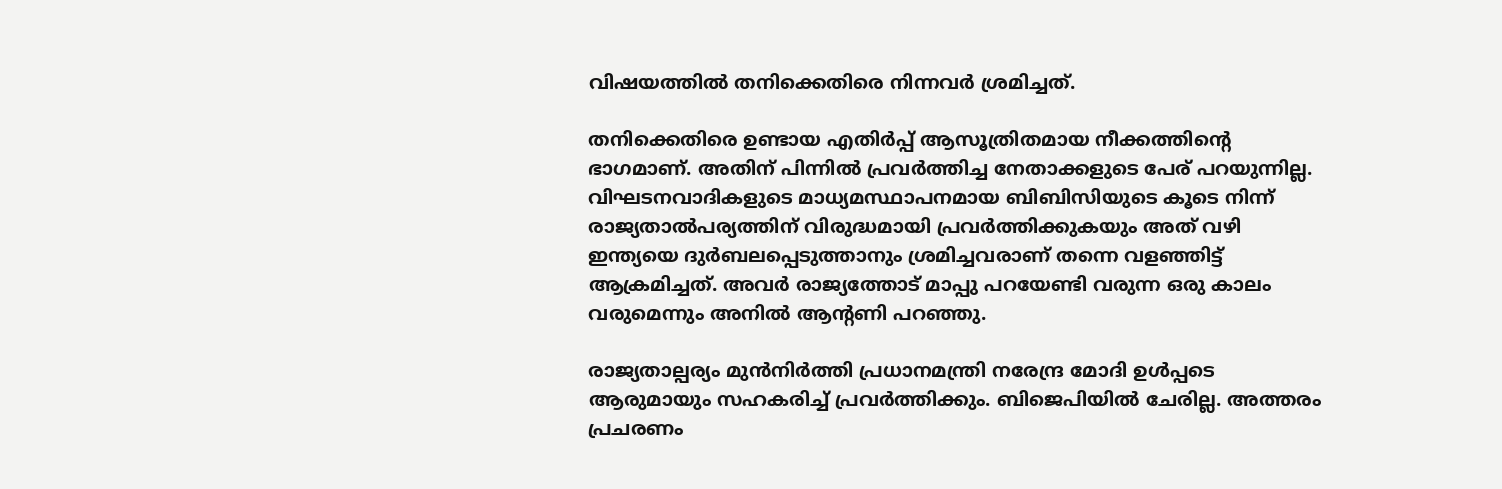വിഷയത്തില്‍ തനിക്കെതിരെ നിന്നവര്‍ ശ്രമിച്ചത്.

തനിക്കെതിരെ ഉണ്ടായ എതിര്‍പ്പ് ആസൂത്രിതമായ നീക്കത്തിന്റെ ഭാഗമാണ്. അതിന് പിന്നില്‍ പ്രവര്‍ത്തിച്ച നേതാക്കളുടെ പേര് പറയുന്നില്ല. വിഘടനവാദികളുടെ മാധ്യമസ്ഥാപനമായ ബിബിസിയുടെ കൂടെ നിന്ന് രാജ്യതാല്‍പര്യത്തിന് വിരുദ്ധമായി പ്രവര്‍ത്തിക്കുകയും അത് വഴി ഇന്ത്യയെ ദുര്‍ബലപ്പെടുത്താനും ശ്രമിച്ചവരാണ് തന്നെ വളഞ്ഞിട്ട് ആക്രമിച്ചത്. അവര്‍ രാജ്യത്തോട് മാപ്പു പറയേണ്ടി വരുന്ന ഒരു കാലം വരുമെന്നും അനില്‍ ആന്റണി പറഞ്ഞു.

രാജ്യതാല്പര്യം മുന്‍നിര്‍ത്തി പ്രധാനമന്ത്രി നരേന്ദ്ര മോദി ഉള്‍പ്പടെ ആരുമായും സഹകരിച്ച് പ്രവര്‍ത്തിക്കും. ബിജെപിയില്‍ ചേരില്ല. അത്തരം പ്രചരണം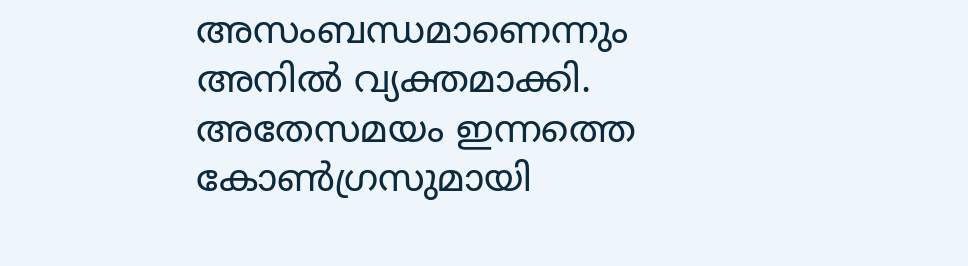അസംബന്ധമാണെന്നും അനില്‍ വ്യക്തമാക്കി. അതേസമയം ഇന്നത്തെ കോണ്‍ഗ്രസുമായി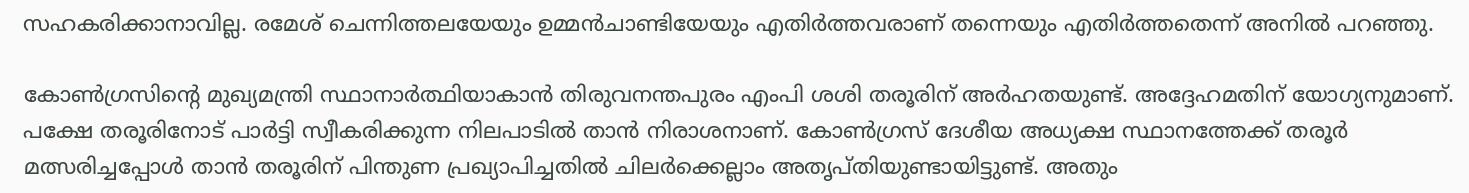സഹകരിക്കാനാവില്ല. രമേശ് ചെന്നിത്തലയേയും ഉമ്മന്‍ചാണ്ടിയേയും എതിര്‍ത്തവരാണ് തന്നെയും എതിര്‍ത്തതെന്ന് അനില്‍ പറഞ്ഞു.

കോണ്‍ഗ്രസിന്റെ മുഖ്യമന്ത്രി സ്ഥാനാര്‍ത്ഥിയാകാന്‍ തിരുവനന്തപുരം എംപി ശശി തരൂരിന് അര്‍ഹതയുണ്ട്. അദ്ദേഹമതിന് യോഗ്യനുമാണ്. പക്ഷേ തരൂരിനോട് പാര്‍ട്ടി സ്വീകരിക്കുന്ന നിലപാടില്‍ താന്‍ നിരാശനാണ്. കോണ്‍ഗ്രസ് ദേശീയ അധ്യക്ഷ സ്ഥാനത്തേക്ക് തരൂര്‍ മത്സരിച്ചപ്പോള്‍ താന്‍ തരൂരിന് പിന്തുണ പ്രഖ്യാപിച്ചതില്‍ ചിലര്‍ക്കെല്ലാം അതൃപ്തിയുണ്ടായിട്ടുണ്ട്. അതും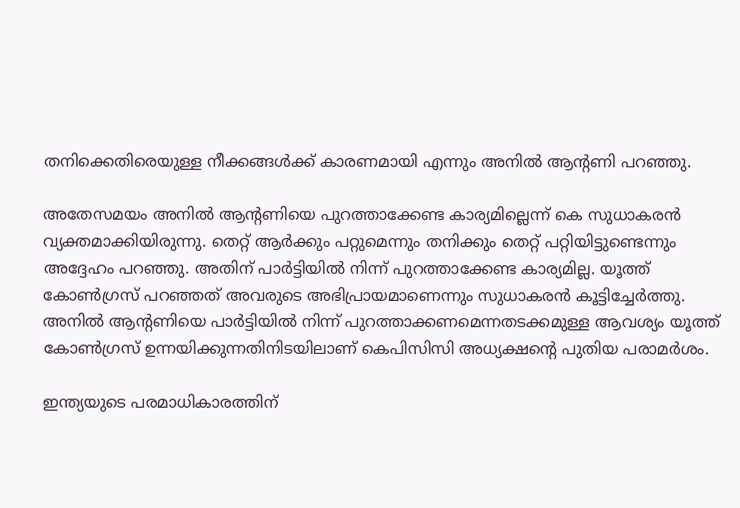തനിക്കെതിരെയുള്ള നീക്കങ്ങള്‍ക്ക് കാരണമായി എന്നും അനില്‍ ആന്റണി പറഞ്ഞു.

അതേസമയം അനില്‍ ആന്റണിയെ പുറത്താക്കേണ്ട കാര്യമില്ലെന്ന് കെ സുധാകരന്‍ വ്യക്തമാക്കിയിരുന്നു. തെറ്റ് ആര്‍ക്കും പറ്റുമെന്നും തനിക്കും തെറ്റ് പറ്റിയിട്ടുണ്ടെന്നും അദ്ദേഹം പറഞ്ഞു. അതിന് പാര്‍ട്ടിയില്‍ നിന്ന് പുറത്താക്കേണ്ട കാര്യമില്ല. യൂത്ത് കോണ്‍ഗ്രസ് പറഞ്ഞത് അവരുടെ അഭിപ്രായമാണെന്നും സുധാകരന്‍ കൂട്ടിച്ചേര്‍ത്തു. അനില്‍ ആന്റണിയെ പാര്‍ട്ടിയില്‍ നിന്ന് പുറത്താക്കണമെന്നതടക്കമുള്ള ആവശ്യം യൂത്ത് കോണ്‍ഗ്രസ് ഉന്നയിക്കുന്നതിനിടയിലാണ് കെപിസിസി അധ്യക്ഷന്റെ പുതിയ പരാമര്‍ശം.

ഇന്ത്യയുടെ പരമാധികാരത്തിന്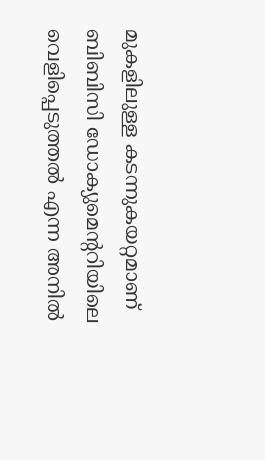മുകളിലുള്ള കടന്നുകയറ്റമാണ് ബിബിസി ഡോക്യുമെന്ററിയിലെ വെളിപ്പെടുത്തല്‍ എന്ന അനില്‍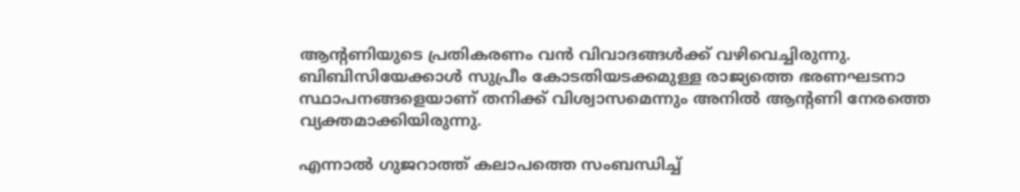ആന്റണിയുടെ പ്രതികരണം വന്‍ വിവാദങ്ങള്‍ക്ക് വഴിവെച്ചിരുന്നു. ബിബിസിയേക്കാള്‍ സുപ്രീം കോടതിയടക്കമുള്ള രാജ്യത്തെ ഭരണഘടനാ സ്ഥാപനങ്ങളെയാണ് തനിക്ക് വിശ്വാസമെന്നും അനില്‍ ആന്റണി നേരത്തെ വ്യക്തമാക്കിയിരുന്നു.

എന്നാല്‍ ഗുജറാത്ത് കലാപത്തെ സംബന്ധിച്ച്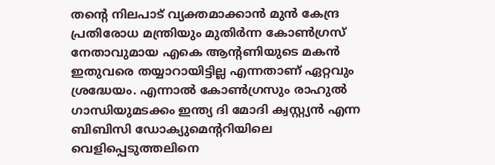തന്റെ നിലപാട് വ്യക്തമാക്കാന്‍ മുന്‍ കേന്ദ്ര പ്രതിരോധ മന്ത്രിയും മുതിര്‍ന്ന കോണ്‍ഗ്രസ് നേതാവുമായ എകെ ആന്റണിയുടെ മകന്‍ ഇതുവരെ തയ്യാറായിട്ടില്ല എന്നതാണ് ഏറ്റവും ശ്രദ്ധേയം. എന്നാല്‍ കോണ്‍ഗ്രസും രാഹുല്‍ ഗാന്ധിയുമടക്കം ഇന്ത്യ ദി മോദി ക്വസ്റ്റ്യന്‍ എന്ന ബിബിസി ഡോക്യുമെന്ററിയിലെ വെളിപ്പെടുത്തലിനെ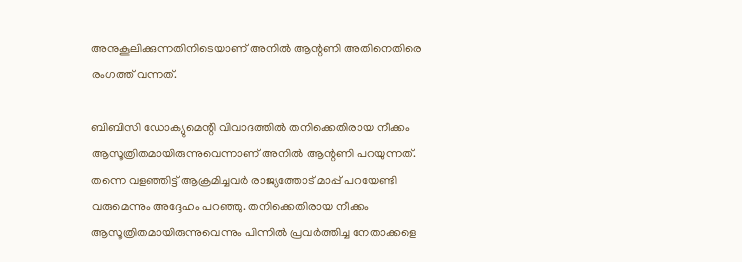അനുകൂലിക്കുന്നതിനിടെയാണ് അനില്‍ ആന്റണി അതിനെതിരെ രംഗത്ത് വന്നത്.

ബിബിസി ഡോക്യുമെന്റി വിവാദത്തില്‍ തനിക്കെതിരായ നീക്കം ആസൂത്രിതമായിരുന്നുവെന്നാണ് അനില്‍ ആന്റണി പറയുന്നത്. തന്നെ വളഞ്ഞിട്ട് ആക്രമിച്ചവര്‍ രാജ്യത്തോട് മാപ്പ് പറയേണ്ടി വരുമെന്നും അദ്ദേഹം പറഞ്ഞു. തനിക്കെതിരായ നീക്കം ആസൂത്രിതമായിരുന്നുവെന്നും പിന്നില്‍ പ്രവര്‍ത്തിച്ച നേതാക്കളെ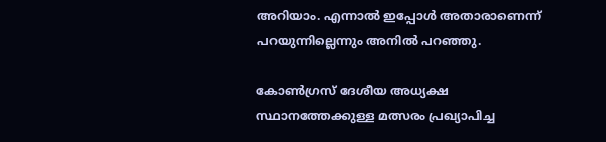അറിയാം. എന്നാല്‍ ഇപ്പോള്‍ അതാരാണെന്ന് പറയുന്നില്ലെന്നും അനില്‍ പറഞ്ഞു.

കോണ്‍ഗ്രസ് ദേശീയ അധ്യക്ഷ സ്ഥാനത്തേക്കുള്ള മത്സരം പ്രഖ്യാപിച്ച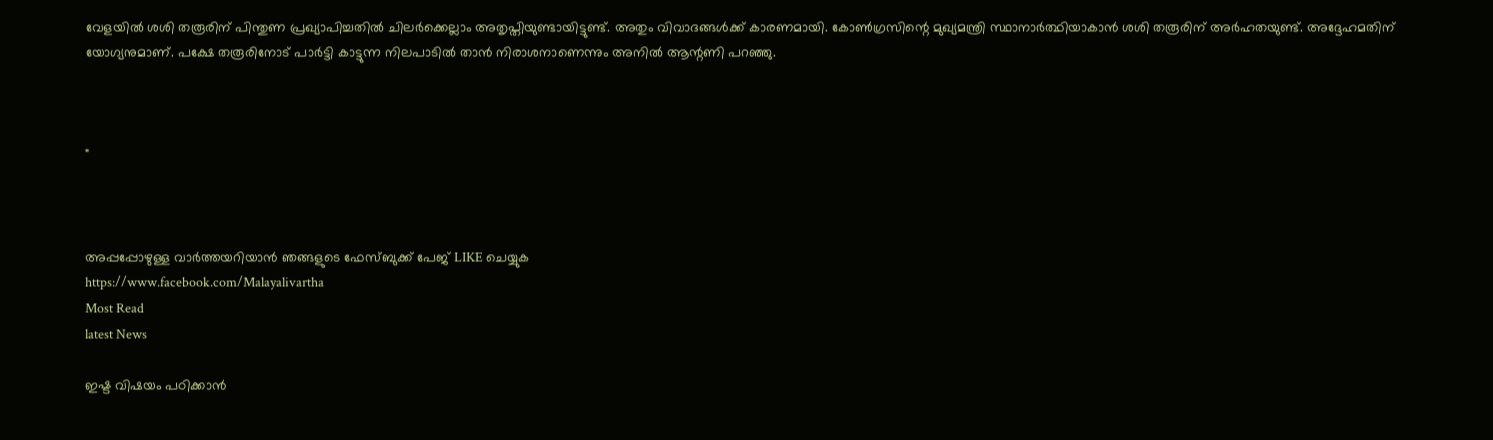വേളയില്‍ ശശി തരൂരിന് പിന്തുണ പ്രഖ്യാപിച്ചതില്‍ ചിലര്‍ക്കെല്ലാം അതൃപ്തിയുണ്ടായിട്ടുണ്ട്. അതും വിവാദങ്ങള്‍ക്ക് കാരണമായി. കോണ്‍ഗ്രസിന്റെ മുഖ്യമന്ത്രി സ്ഥാനാര്‍ത്ഥിയാകാന്‍ ശശി തരൂരിന് അര്‍ഹതയുണ്ട്. അദ്ദേഹമതിന് യോഗ്യനുമാണ്. പക്ഷേ തരൂരിനോട് പാര്‍ട്ടി കാട്ടുന്ന നിലപാടില്‍ താന്‍ നിരാശനാണെന്നും അനില്‍ ആന്റണി പറഞ്ഞു.



"



അപ്പപ്പോഴുള്ള വാര്‍ത്തയറിയാന്‍ ഞങ്ങളുടെ ഫേസ്‌ബുക്ക്‌ പേജ് LIKE ചെയ്യുക
https://www.facebook.com/Malayalivartha
Most Read
latest News

ഇഷ്ട വിഷയം പഠിക്കാന്‍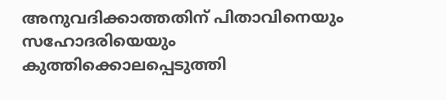അനുവദിക്കാത്തതിന് പിതാവിനെയും സഹോദരിയെയും കുത്തിക്കൊലപ്പെടുത്തി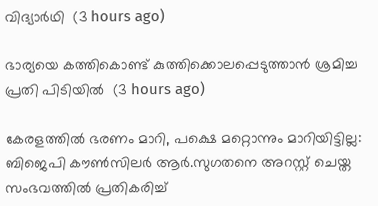വിദ്യാര്‍ഥി  (3 hours ago)

ഭാര്യയെ കത്തികൊണ്ട് കുത്തിക്കൊലപ്പെടുത്താന്‍ ശ്രമിച്ച പ്രതി പിടിയില്‍  (3 hours ago)

കേരളത്തില്‍ ഭരണം മാറി, പക്ഷെ മറ്റൊന്നും മാറിയിട്ടില്ല: ബിജെപി കൗണ്‍സിലര്‍ ആര്‍.സുഗതനെ അറസ്റ്റ് ചെയ്ത സംഭവത്തില്‍ പ്രതികരിച്ച്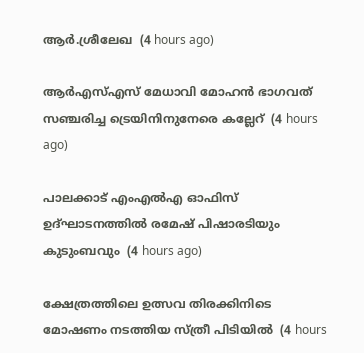ആര്‍.ശ്രീലേഖ  (4 hours ago)

ആര്‍എസ്എസ് മേധാവി മോഹന്‍ ഭാഗവത് സഞ്ചരിച്ച ട്രെയിനിനുനേരെ കല്ലേറ്  (4 hours ago)

പാലക്കാട് എംഎല്‍എ ഓഫിസ് ഉദ്ഘാടനത്തില്‍ രമേഷ് പിഷാരടിയും കുടുംബവും  (4 hours ago)

ക്ഷേത്രത്തിലെ ഉത്സവ തിരക്കിനിടെ മോഷണം നടത്തിയ സ്ത്രീ പിടിയില്‍  (4 hours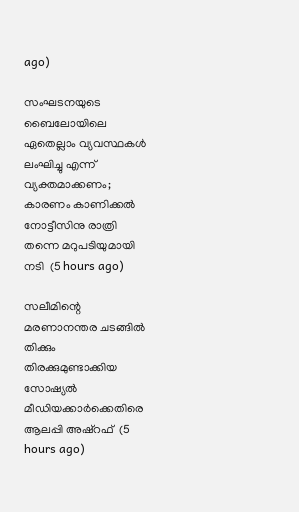ago)

സംഘടനയുടെ ബൈലോയിലെ ഏതെല്ലാം വ്യവസ്ഥകള്‍ ലംഘിച്ചു എന്ന് വ്യക്തമാക്കണം; കാരണം കാണിക്കല്‍ നോട്ടീസിനു രാത്രി തന്നെ മറുപടിയുമായി നടി  (5 hours ago)

സലീമിന്റെ മരണാനന്തര ചടങ്ങില്‍ തിക്കും തിരക്കുമുണ്ടാക്കിയ സോഷ്യല്‍ മീഡിയക്കാര്‍ക്കെതിരെ ആലപ്പി അഷ്‌റഫ്  (5 hours ago)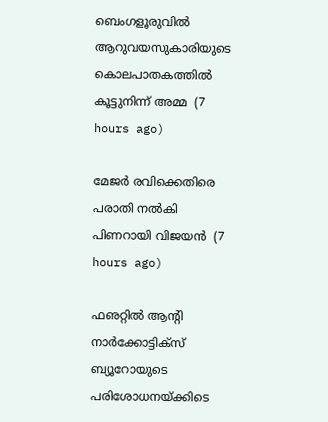ബെംഗളൂരുവില്‍ ആറുവയസുകാരിയുടെ കൊലപാതകത്തില്‍ കൂട്ടുനിന്ന് അമ്മ  (7 hours ago)

മേജര്‍ രവിക്കെതിരെ പരാതി നല്‍കി പിണറായി വിജയന്‍  (7 hours ago)

ഫഌറ്റില്‍ ആന്റി നാര്‍ക്കോട്ടിക്‌സ് ബ്യൂറോയുടെ പരിശോധനയ്ക്കിടെ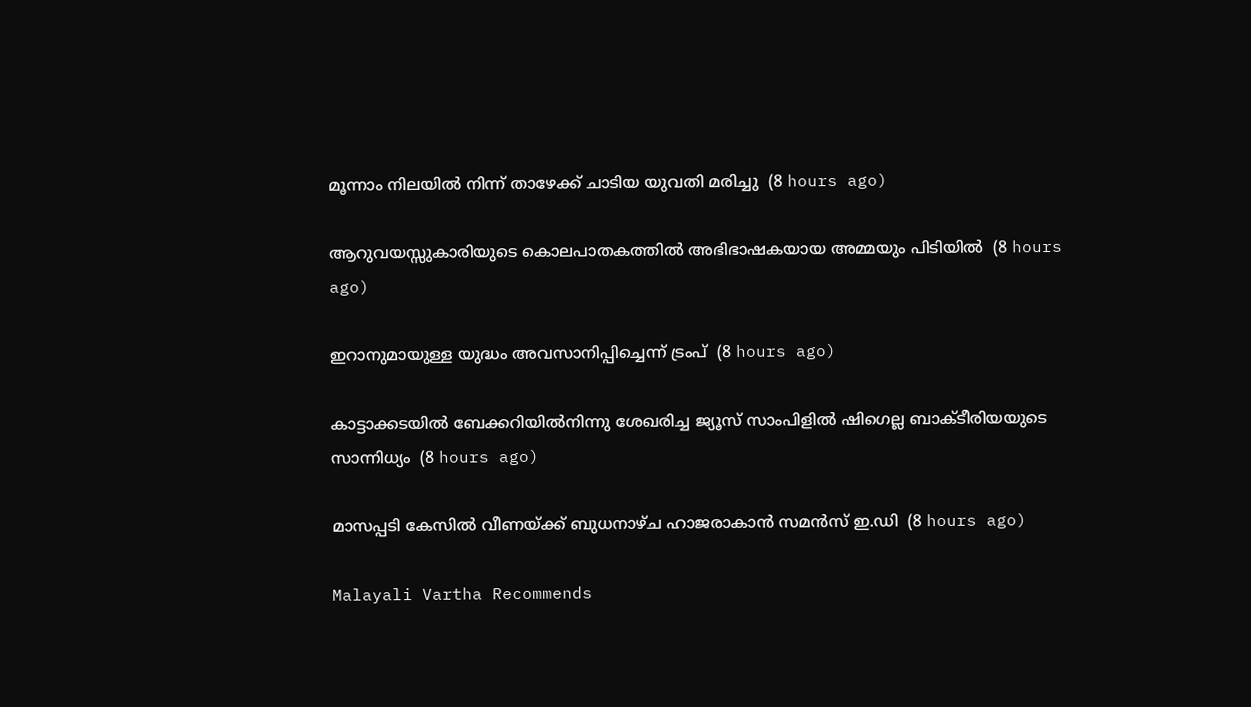മൂന്നാം നിലയില്‍ നിന്ന് താഴേക്ക് ചാടിയ യുവതി മരിച്ചു  (8 hours ago)

ആറുവയസ്സുകാരിയുടെ കൊലപാതകത്തില്‍ അഭിഭാഷകയായ അമ്മയും പിടിയില്‍  (8 hours ago)

ഇറാനുമായുള്ള യുദ്ധം അവസാനിപ്പിച്ചെന്ന് ട്രംപ്  (8 hours ago)

കാട്ടാക്കടയില്‍ ബേക്കറിയില്‍നിന്നു ശേഖരിച്ച ജ്യൂസ് സാംപിളില്‍ ഷിഗെല്ല ബാക്ടീരിയയുടെ സാന്നിധ്യം  (8 hours ago)

മാസപ്പടി കേസില്‍ വീണയ്ക്ക് ബുധനാഴ്ച ഹാജരാകാന്‍ സമന്‍സ് ഇ.ഡി  (8 hours ago)

Malayali Vartha Recommends